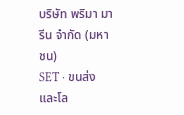บริษัท พริมา มารีน จำกัด (มหาชน)
SET · ขนส่งและโล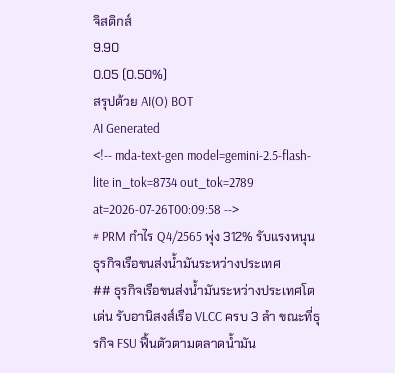จิสติกส์
9.90
0.05 (0.50%)
สรุปด้วย AI(O) BOT
AI Generated
<!-- mda-text-gen model=gemini-2.5-flash-lite in_tok=8734 out_tok=2789 at=2026-07-26T00:09:58 -->
# PRM กำไร Q4/2565 พุ่ง 312% รับแรงหนุนธุรกิจเรือขนส่งน้ำมันระหว่างประเทศ
## ธุรกิจเรือขนส่งน้ำมันระหว่างประเทศโตเด่น รับอานิสงส์เรือ VLCC ครบ 3 ลำ ขณะที่ธุรกิจ FSU ฟื้นตัวตามตลาดน้ำมัน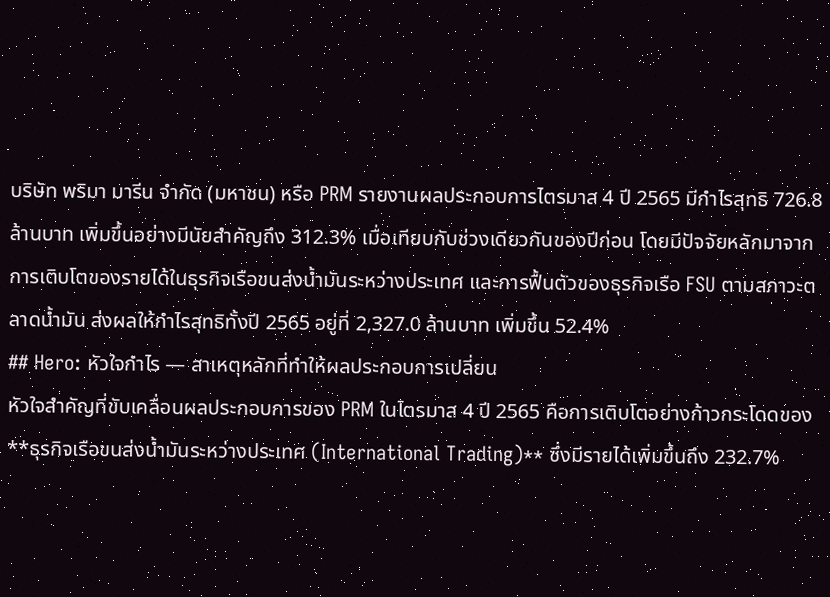บริษัท พริมา มารีน จำกัด (มหาชน) หรือ PRM รายงานผลประกอบการไตรมาส 4 ปี 2565 มีกำไรสุทธิ 726.8 ล้านบาท เพิ่มขึ้นอย่างมีนัยสำคัญถึง 312.3% เมื่อเทียบกับช่วงเดียวกันของปีก่อน โดยมีปัจจัยหลักมาจากการเติบโตของรายได้ในธุรกิจเรือขนส่งน้ำมันระหว่างประเทศ และการฟื้นตัวของธุรกิจเรือ FSU ตามสภาวะตลาดน้ำมัน ส่งผลให้กำไรสุทธิทั้งปี 2565 อยู่ที่ 2,327.0 ล้านบาท เพิ่มขึ้น 52.4%
## Hero: หัวใจกำไร — สาเหตุหลักที่ทำให้ผลประกอบการเปลี่ยน
หัวใจสำคัญที่ขับเคลื่อนผลประกอบการของ PRM ในไตรมาส 4 ปี 2565 คือการเติบโตอย่างก้าวกระโดดของ **ธุรกิจเรือขนส่งน้ำมันระหว่างประเทศ (International Trading)** ซึ่งมีรายได้เพิ่มขึ้นถึง 232.7%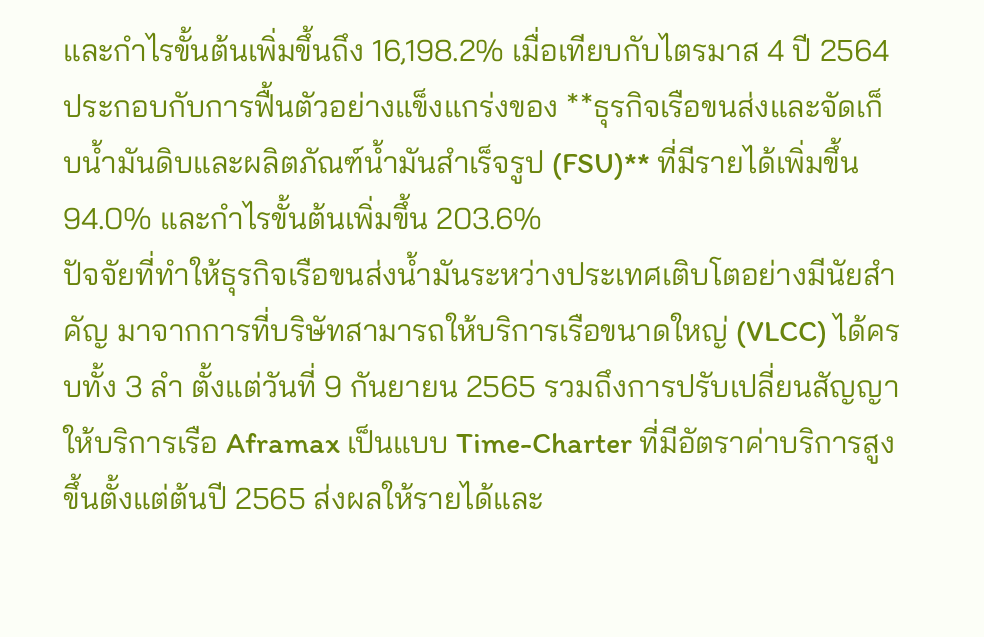และกำไรขั้นต้นเพิ่มขึ้นถึง 16,198.2% เมื่อเทียบกับไตรมาส 4 ปี 2564 ประกอบกับการฟื้นตัวอย่างแข็งแกร่งของ **ธุรกิจเรือขนส่งและจัดเก็บน้ำมันดิบและผลิตภัณฑ์น้ำมันสำเร็จรูป (FSU)** ที่มีรายได้เพิ่มขึ้น 94.0% และกำไรขั้นต้นเพิ่มขึ้น 203.6%
ปัจจัยที่ทำให้ธุรกิจเรือขนส่งน้ำมันระหว่างประเทศเติบโตอย่างมีนัยสำคัญ มาจากการที่บริษัทสามารถให้บริการเรือขนาดใหญ่ (VLCC) ได้ครบทั้ง 3 ลำ ตั้งแต่วันที่ 9 กันยายน 2565 รวมถึงการปรับเปลี่ยนสัญญาให้บริการเรือ Aframax เป็นแบบ Time-Charter ที่มีอัตราค่าบริการสูงขึ้นตั้งแต่ต้นปี 2565 ส่งผลให้รายได้และ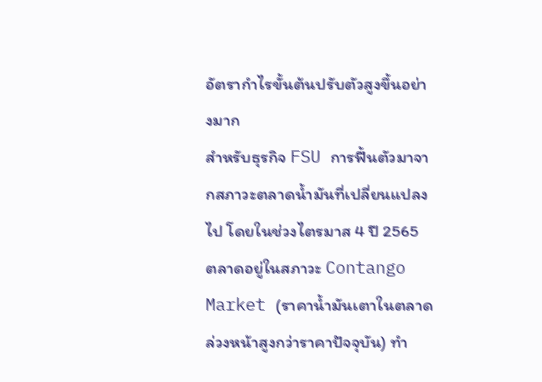อัตรากำไรขั้นต้นปรับตัวสูงขึ้นอย่างมาก
สำหรับธุรกิจ FSU การฟื้นตัวมาจากสภาวะตลาดน้ำมันที่เปลี่ยนแปลงไป โดยในช่วงไตรมาส 4 ปี 2565 ตลาดอยู่ในสภาวะ Contango Market (ราคาน้ำมันเตาในตลาดล่วงหน้าสูงกว่าราคาปัจจุบัน) ทำ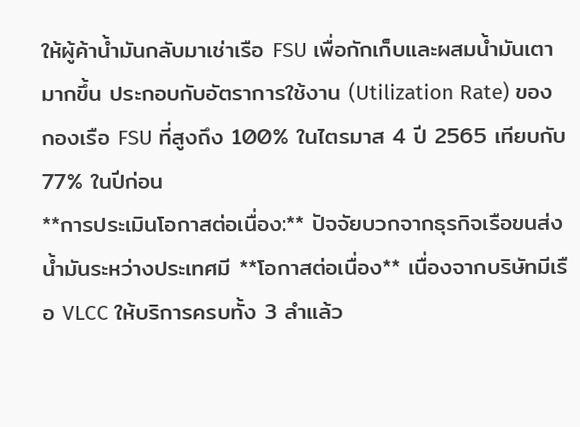ให้ผู้ค้าน้ำมันกลับมาเช่าเรือ FSU เพื่อกักเก็บและผสมน้ำมันเตามากขึ้น ประกอบกับอัตราการใช้งาน (Utilization Rate) ของกองเรือ FSU ที่สูงถึง 100% ในไตรมาส 4 ปี 2565 เทียบกับ 77% ในปีก่อน
**การประเมินโอกาสต่อเนื่อง:** ปัจจัยบวกจากธุรกิจเรือขนส่งน้ำมันระหว่างประเทศมี **โอกาสต่อเนื่อง** เนื่องจากบริษัทมีเรือ VLCC ให้บริการครบทั้ง 3 ลำแล้ว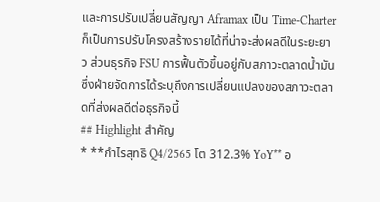และการปรับเปลี่ยนสัญญา Aframax เป็น Time-Charter ก็เป็นการปรับโครงสร้างรายได้ที่น่าจะส่งผลดีในระยะยาว ส่วนธุรกิจ FSU การฟื้นตัวขึ้นอยู่กับสภาวะตลาดน้ำมัน ซึ่งฝ่ายจัดการได้ระบุถึงการเปลี่ยนแปลงของสภาวะตลาดที่ส่งผลดีต่อธุรกิจนี้
## Highlight สำคัญ
* **กำไรสุทธิ Q4/2565 โต 312.3% YoY** อ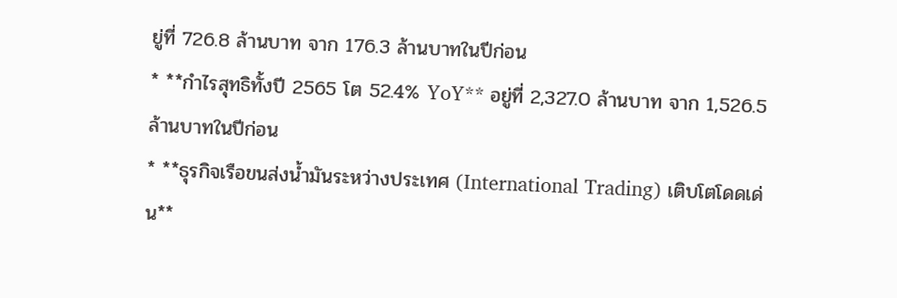ยู่ที่ 726.8 ล้านบาท จาก 176.3 ล้านบาทในปีก่อน
* **กำไรสุทธิทั้งปี 2565 โต 52.4% YoY** อยู่ที่ 2,327.0 ล้านบาท จาก 1,526.5 ล้านบาทในปีก่อน
* **ธุรกิจเรือขนส่งน้ำมันระหว่างประเทศ (International Trading) เติบโตโดดเด่น**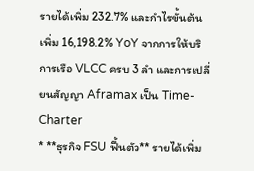รายได้เพิ่ม 232.7% และกำไรขั้นต้นเพิ่ม 16,198.2% YoY จากการให้บริการเรือ VLCC ครบ 3 ลำ และการเปลี่ยนสัญญา Aframax เป็น Time-Charter
* **ธุรกิจ FSU ฟื้นตัว** รายได้เพิ่ม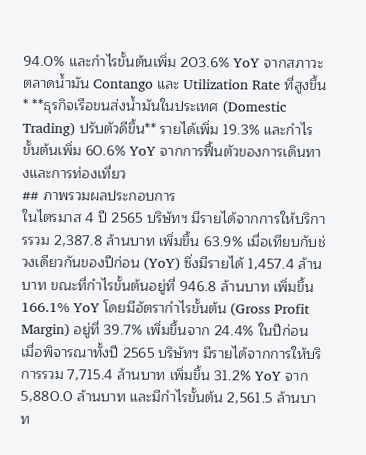94.0% และกำไรขั้นต้นเพิ่ม 203.6% YoY จากสภาวะตลาดน้ำมัน Contango และ Utilization Rate ที่สูงขึ้น
* **ธุรกิจเรือขนส่งน้ำมันในประเทศ (Domestic Trading) ปรับตัวดีขึ้น** รายได้เพิ่ม 19.3% และกำไรขั้นต้นเพิ่ม 60.6% YoY จากการฟื้นตัวของการเดินทางและการท่องเที่ยว
## ภาพรวมผลประกอบการ
ในไตรมาส 4 ปี 2565 บริษัทฯ มีรายได้จากการให้บริการรวม 2,387.8 ล้านบาท เพิ่มขึ้น 63.9% เมื่อเทียบกับช่วงเดียวกันของปีก่อน (YoY) ซึ่งมีรายได้ 1,457.4 ล้านบาท ขณะที่กำไรขั้นต้นอยู่ที่ 946.8 ล้านบาท เพิ่มขึ้น 166.1% YoY โดยมีอัตรากำไรขั้นต้น (Gross Profit Margin) อยู่ที่ 39.7% เพิ่มขึ้นจาก 24.4% ในปีก่อน
เมื่อพิจารณาทั้งปี 2565 บริษัทฯ มีรายได้จากการให้บริการรวม 7,715.4 ล้านบาท เพิ่มขึ้น 31.2% YoY จาก 5,880.0 ล้านบาท และมีกำไรขั้นต้น 2,561.5 ล้านบาท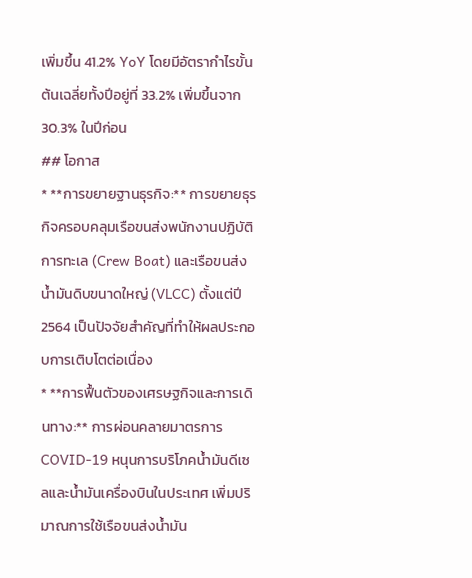เพิ่มขึ้น 41.2% YoY โดยมีอัตรากำไรขั้นต้นเฉลี่ยทั้งปีอยู่ที่ 33.2% เพิ่มขึ้นจาก 30.3% ในปีก่อน
## โอกาส
* **การขยายฐานธุรกิจ:** การขยายธุรกิจครอบคลุมเรือขนส่งพนักงานปฏิบัติการทะเล (Crew Boat) และเรือขนส่งน้ำมันดิบขนาดใหญ่ (VLCC) ตั้งแต่ปี 2564 เป็นปัจจัยสำคัญที่ทำให้ผลประกอบการเติบโตต่อเนื่อง
* **การฟื้นตัวของเศรษฐกิจและการเดินทาง:** การผ่อนคลายมาตรการ COVID-19 หนุนการบริโภคน้ำมันดีเซลและน้ำมันเครื่องบินในประเทศ เพิ่มปริมาณการใช้เรือขนส่งน้ำมัน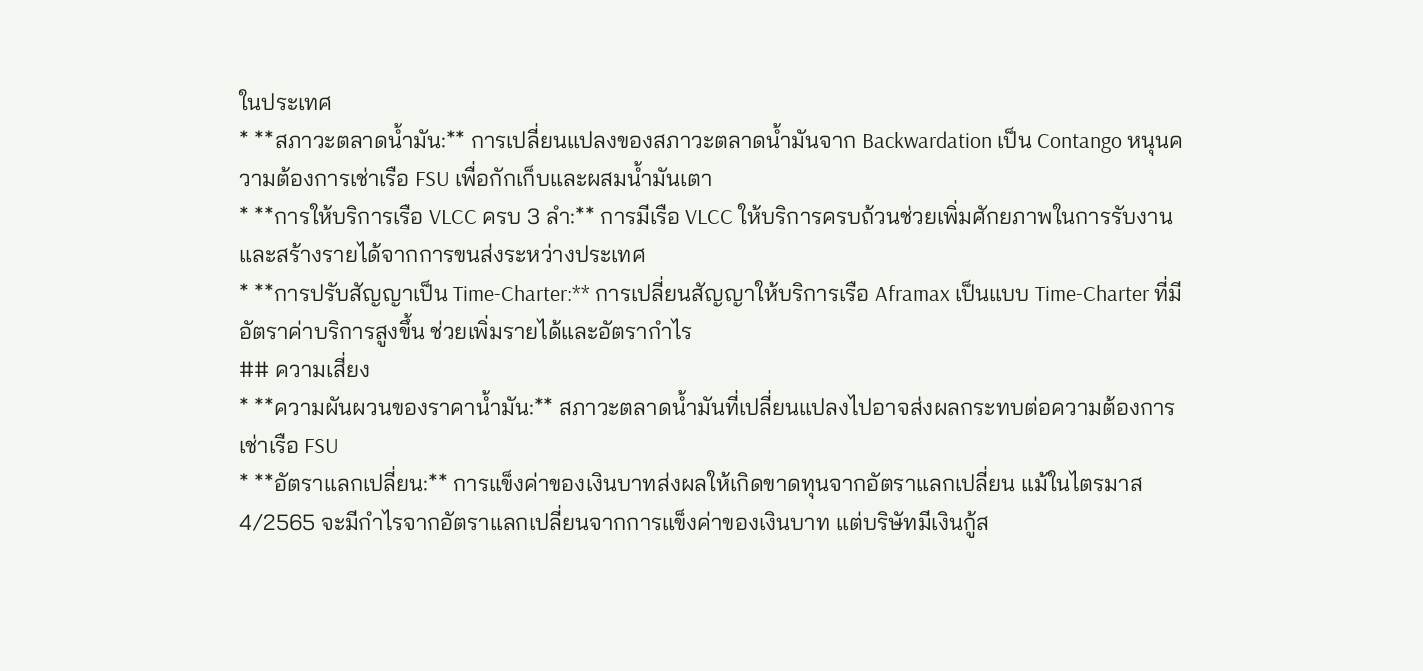ในประเทศ
* **สภาวะตลาดน้ำมัน:** การเปลี่ยนแปลงของสภาวะตลาดน้ำมันจาก Backwardation เป็น Contango หนุนความต้องการเช่าเรือ FSU เพื่อกักเก็บและผสมน้ำมันเตา
* **การให้บริการเรือ VLCC ครบ 3 ลำ:** การมีเรือ VLCC ให้บริการครบถ้วนช่วยเพิ่มศักยภาพในการรับงานและสร้างรายได้จากการขนส่งระหว่างประเทศ
* **การปรับสัญญาเป็น Time-Charter:** การเปลี่ยนสัญญาให้บริการเรือ Aframax เป็นแบบ Time-Charter ที่มีอัตราค่าบริการสูงขึ้น ช่วยเพิ่มรายได้และอัตรากำไร
## ความเสี่ยง
* **ความผันผวนของราคาน้ำมัน:** สภาวะตลาดน้ำมันที่เปลี่ยนแปลงไปอาจส่งผลกระทบต่อความต้องการเช่าเรือ FSU
* **อัตราแลกเปลี่ยน:** การแข็งค่าของเงินบาทส่งผลให้เกิดขาดทุนจากอัตราแลกเปลี่ยน แม้ในไตรมาส 4/2565 จะมีกำไรจากอัตราแลกเปลี่ยนจากการแข็งค่าของเงินบาท แต่บริษัทมีเงินกู้ส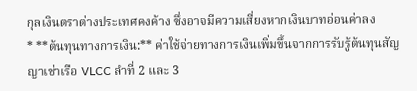กุลเงินตราต่างประเทศคงค้าง ซึ่งอาจมีความเสี่ยงหากเงินบาทอ่อนค่าลง
* **ต้นทุนทางการเงิน:** ค่าใช้จ่ายทางการเงินเพิ่มขึ้นจากการรับรู้ต้นทุนสัญญาเช่าเรือ VLCC ลำที่ 2 และ 3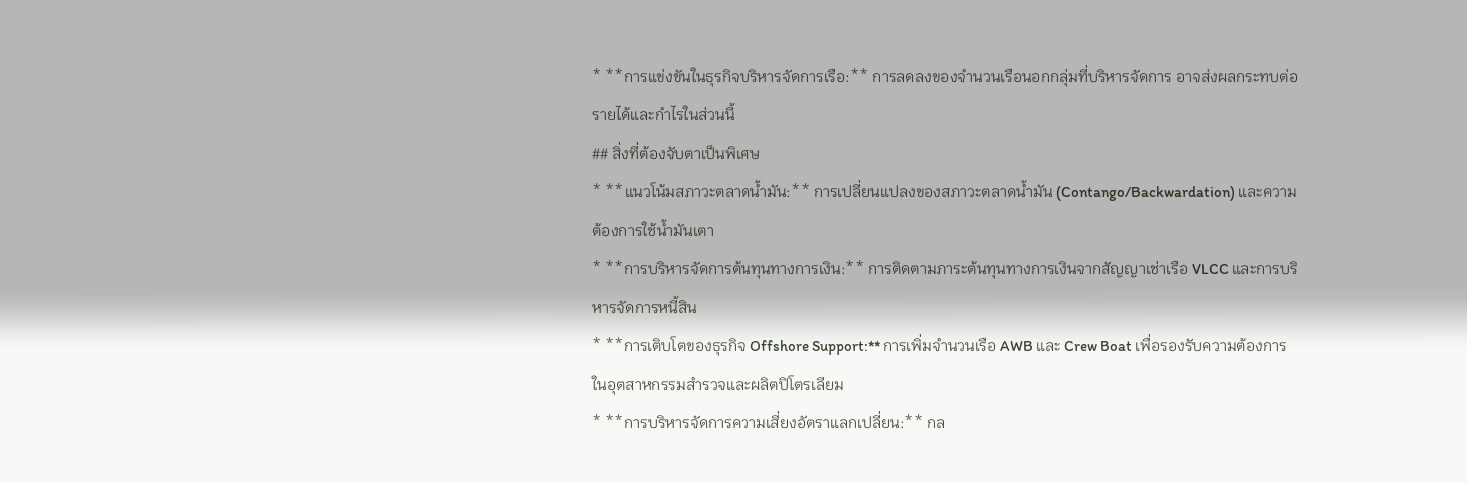* **การแข่งขันในธุรกิจบริหารจัดการเรือ:** การลดลงของจำนวนเรือนอกกลุ่มที่บริหารจัดการ อาจส่งผลกระทบต่อรายได้และกำไรในส่วนนี้
## สิ่งที่ต้องจับตาเป็นพิเศษ
* **แนวโน้มสภาวะตลาดน้ำมัน:** การเปลี่ยนแปลงของสภาวะตลาดน้ำมัน (Contango/Backwardation) และความต้องการใช้น้ำมันเตา
* **การบริหารจัดการต้นทุนทางการเงิน:** การติดตามภาระต้นทุนทางการเงินจากสัญญาเช่าเรือ VLCC และการบริหารจัดการหนี้สิน
* **การเติบโตของธุรกิจ Offshore Support:** การเพิ่มจำนวนเรือ AWB และ Crew Boat เพื่อรองรับความต้องการในอุตสาหกรรมสำรวจและผลิตปิโตรเลียม
* **การบริหารจัดการความเสี่ยงอัตราแลกเปลี่ยน:** กล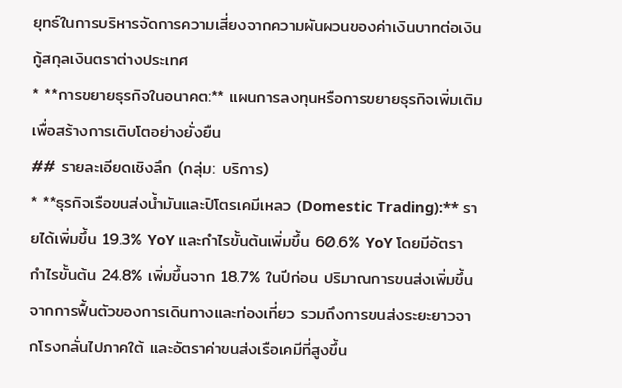ยุทธ์ในการบริหารจัดการความเสี่ยงจากความผันผวนของค่าเงินบาทต่อเงินกู้สกุลเงินตราต่างประเทศ
* **การขยายธุรกิจในอนาคต:** แผนการลงทุนหรือการขยายธุรกิจเพิ่มเติมเพื่อสร้างการเติบโตอย่างยั่งยืน
## รายละเอียดเชิงลึก (กลุ่ม: บริการ)
* **ธุรกิจเรือขนส่งน้ำมันและปิโตรเคมีเหลว (Domestic Trading):** รายได้เพิ่มขึ้น 19.3% YoY และกำไรขั้นต้นเพิ่มขึ้น 60.6% YoY โดยมีอัตรากำไรขั้นต้น 24.8% เพิ่มขึ้นจาก 18.7% ในปีก่อน ปริมาณการขนส่งเพิ่มขึ้นจากการฟื้นตัวของการเดินทางและท่องเที่ยว รวมถึงการขนส่งระยะยาวจากโรงกลั่นไปภาคใต้ และอัตราค่าขนส่งเรือเคมีที่สูงขึ้น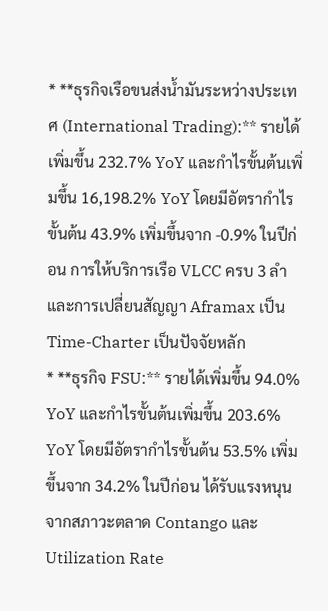* **ธุรกิจเรือขนส่งน้ำมันระหว่างประเทศ (International Trading):** รายได้เพิ่มขึ้น 232.7% YoY และกำไรขั้นต้นเพิ่มขึ้น 16,198.2% YoY โดยมีอัตรากำไรขั้นต้น 43.9% เพิ่มขึ้นจาก -0.9% ในปีก่อน การให้บริการเรือ VLCC ครบ 3 ลำ และการเปลี่ยนสัญญา Aframax เป็น Time-Charter เป็นปัจจัยหลัก
* **ธุรกิจ FSU:** รายได้เพิ่มขึ้น 94.0% YoY และกำไรขั้นต้นเพิ่มขึ้น 203.6% YoY โดยมีอัตรากำไรขั้นต้น 53.5% เพิ่มขึ้นจาก 34.2% ในปีก่อน ได้รับแรงหนุนจากสภาวะตลาด Contango และ Utilization Rate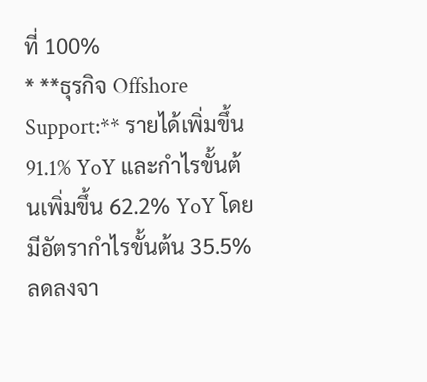ที่ 100%
* **ธุรกิจ Offshore Support:** รายได้เพิ่มขึ้น 91.1% YoY และกำไรขั้นต้นเพิ่มขึ้น 62.2% YoY โดยมีอัตรากำไรขั้นต้น 35.5% ลดลงจา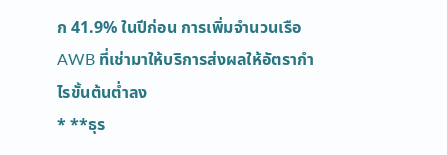ก 41.9% ในปีก่อน การเพิ่มจำนวนเรือ AWB ที่เช่ามาให้บริการส่งผลให้อัตรากำไรขั้นต้นต่ำลง
* **ธุร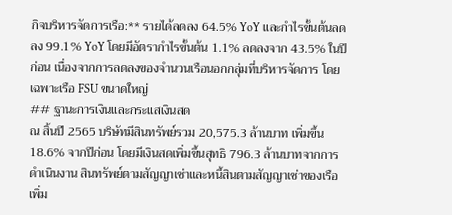กิจบริหารจัดการเรือ:** รายได้ลดลง 64.5% YoY และกำไรขั้นต้นลดลง 99.1% YoY โดยมีอัตรากำไรขั้นต้น 1.1% ลดลงจาก 43.5% ในปีก่อน เนื่องจากการลดลงของจำนวนเรือนอกกลุ่มที่บริหารจัดการ โดยเฉพาะเรือ FSU ขนาดใหญ่
## ฐานะการเงินและกระแสเงินสด
ณ สิ้นปี 2565 บริษัทมีสินทรัพย์รวม 20,575.3 ล้านบาท เพิ่มขึ้น 18.6% จากปีก่อน โดยมีเงินสดเพิ่มขึ้นสุทธิ 796.3 ล้านบาทจากการดำเนินงาน สินทรัพย์ตามสัญญาเช่าและหนี้สินตามสัญญาเช่าของเรือเพิ่ม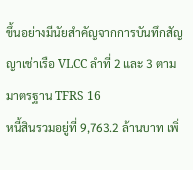ขึ้นอย่างมีนัยสำคัญจากการบันทึกสัญญาเช่าเรือ VLCC ลำที่ 2 และ 3 ตามมาตรฐาน TFRS 16
หนี้สินรวมอยู่ที่ 9,763.2 ล้านบาท เพิ่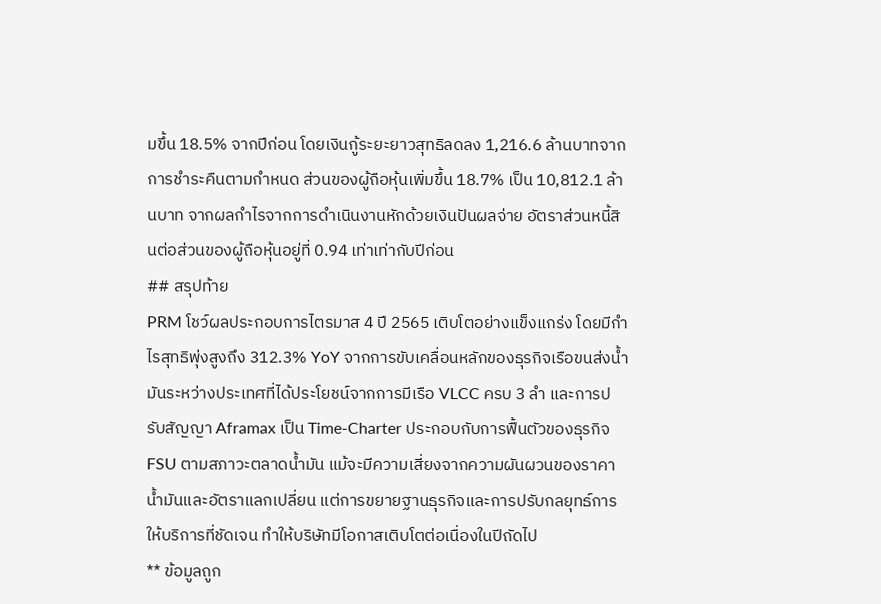มขึ้น 18.5% จากปีก่อน โดยเงินกู้ระยะยาวสุทธิลดลง 1,216.6 ล้านบาทจากการชำระคืนตามกำหนด ส่วนของผู้ถือหุ้นเพิ่มขึ้น 18.7% เป็น 10,812.1 ล้านบาท จากผลกำไรจากการดำเนินงานหักด้วยเงินปันผลจ่าย อัตราส่วนหนี้สินต่อส่วนของผู้ถือหุ้นอยู่ที่ 0.94 เท่าเท่ากับปีก่อน
## สรุปท้าย
PRM โชว์ผลประกอบการไตรมาส 4 ปี 2565 เติบโตอย่างแข็งแกร่ง โดยมีกำไรสุทธิพุ่งสูงถึง 312.3% YoY จากการขับเคลื่อนหลักของธุรกิจเรือขนส่งน้ำมันระหว่างประเทศที่ได้ประโยชน์จากการมีเรือ VLCC ครบ 3 ลำ และการปรับสัญญา Aframax เป็น Time-Charter ประกอบกับการฟื้นตัวของธุรกิจ FSU ตามสภาวะตลาดน้ำมัน แม้จะมีความเสี่ยงจากความผันผวนของราคาน้ำมันและอัตราแลกเปลี่ยน แต่การขยายฐานธุรกิจและการปรับกลยุทธ์การให้บริการที่ชัดเจน ทำให้บริษัทมีโอกาสเติบโตต่อเนื่องในปีถัดไป
** ข้อมูลถูก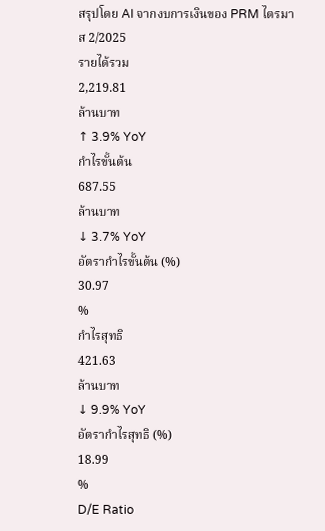สรุปโดย AI จากงบการเงินของ PRM ไตรมาส 2/2025
รายได้รวม
2,219.81
ล้านบาท
↑ 3.9% YoY
กำไรขั้นต้น
687.55
ล้านบาท
↓ 3.7% YoY
อัตรากำไรขั้นต้น (%)
30.97
%
กำไรสุทธิ
421.63
ล้านบาท
↓ 9.9% YoY
อัตรากำไรสุทธิ (%)
18.99
%
D/E Ratio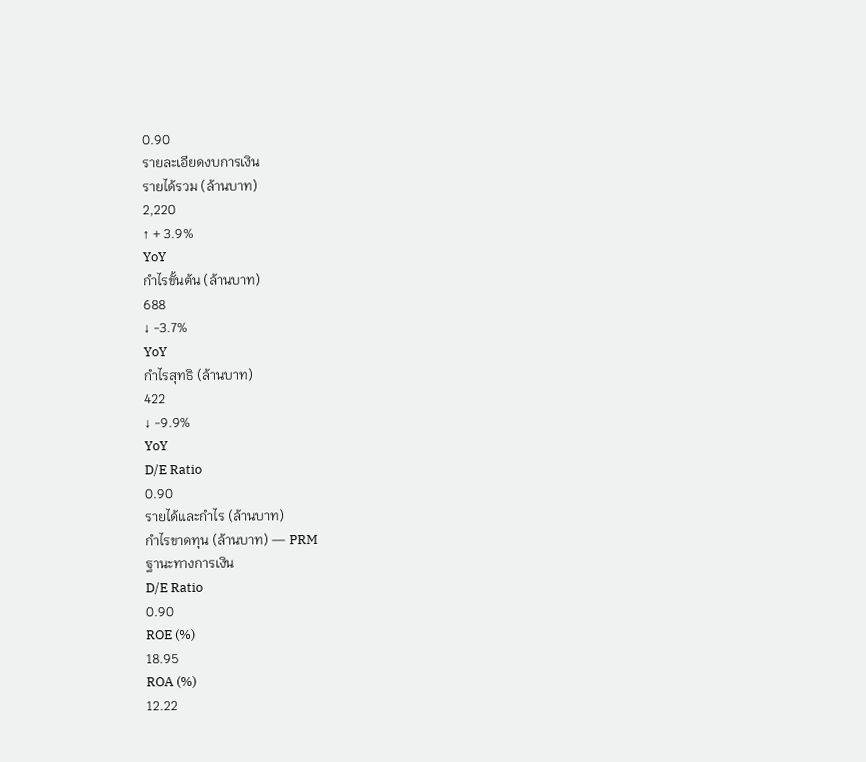0.90
รายละเอียดงบการเงิน
รายได้รวม (ล้านบาท)
2,220
↑ + 3.9%
YoY
กำไรขั้นต้น (ล้านบาท)
688
↓ -3.7%
YoY
กำไรสุทธิ (ล้านบาท)
422
↓ -9.9%
YoY
D/E Ratio
0.90
รายได้และกำไร (ล้านบาท)
กำไรขาดทุน (ล้านบาท) — PRM
ฐานะทางการเงิน
D/E Ratio
0.90
ROE (%)
18.95
ROA (%)
12.22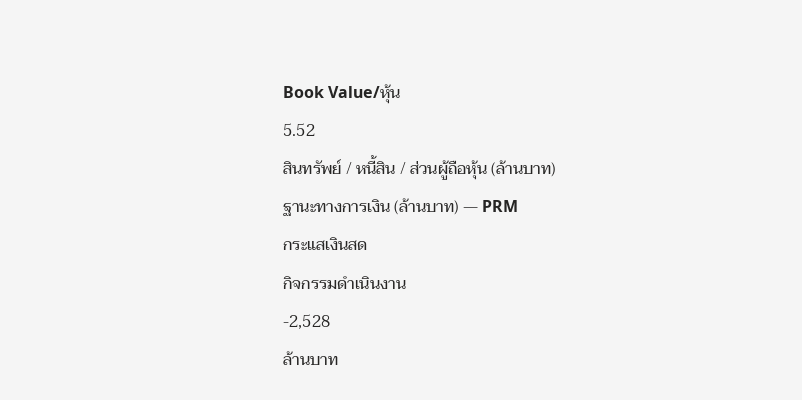Book Value/หุ้น
5.52
สินทรัพย์ / หนี้สิน / ส่วนผู้ถือหุ้น (ล้านบาท)
ฐานะทางการเงิน (ล้านบาท) — PRM
กระแสเงินสด
กิจกรรมดำเนินงาน
-2,528
ล้านบาท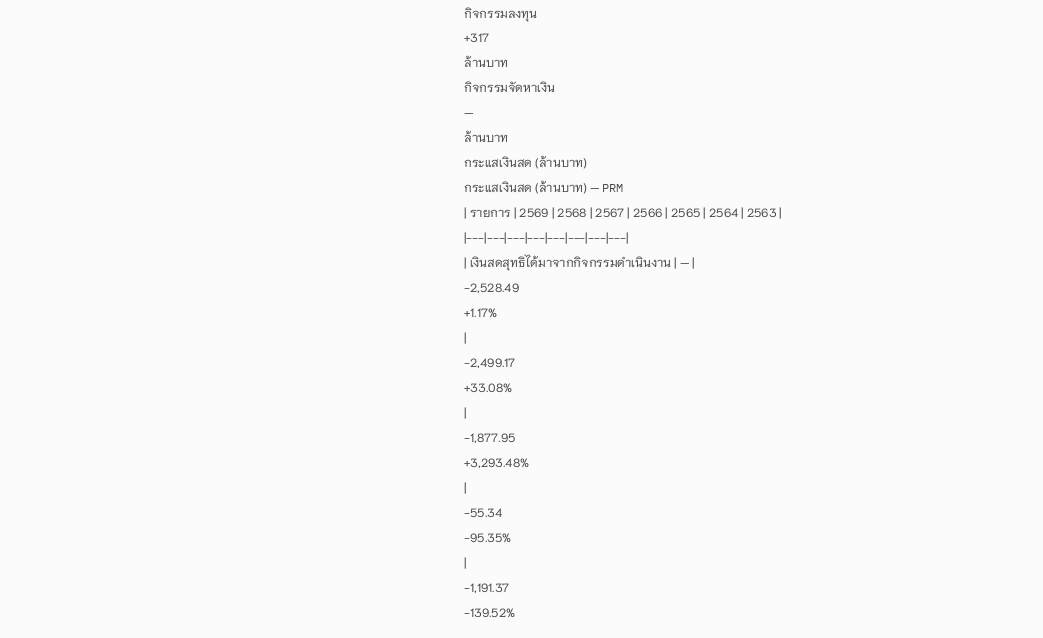กิจกรรมลงทุน
+317
ล้านบาท
กิจกรรมจัดหาเงิน
—
ล้านบาท
กระแสเงินสด (ล้านบาท)
กระแสเงินสด (ล้านบาท) — PRM
| รายการ | 2569 | 2568 | 2567 | 2566 | 2565 | 2564 | 2563 |
|---|---|---|---|---|---|---|---|
| เงินสดสุทธิได้มาจากกิจกรรมดำเนินงาน | — |
-2,528.49
+1.17%
|
-2,499.17
+33.08%
|
-1,877.95
+3,293.48%
|
-55.34
-95.35%
|
-1,191.37
-139.52%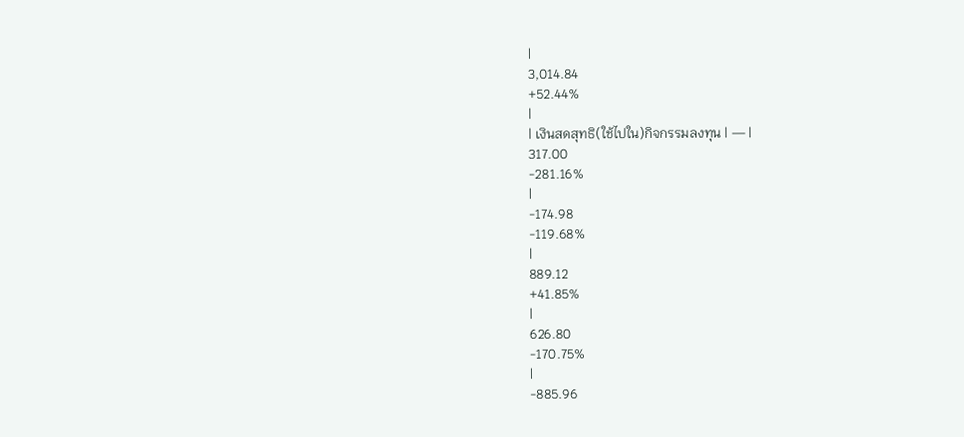|
3,014.84
+52.44%
|
| เงินสดสุทธิ(ใช้ไปใน)กิจกรรมลงทุน | — |
317.00
-281.16%
|
-174.98
-119.68%
|
889.12
+41.85%
|
626.80
-170.75%
|
-885.96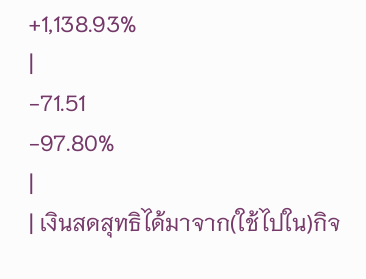+1,138.93%
|
-71.51
-97.80%
|
| เงินสดสุทธิได้มาจาก(ใช้ไปใน)กิจ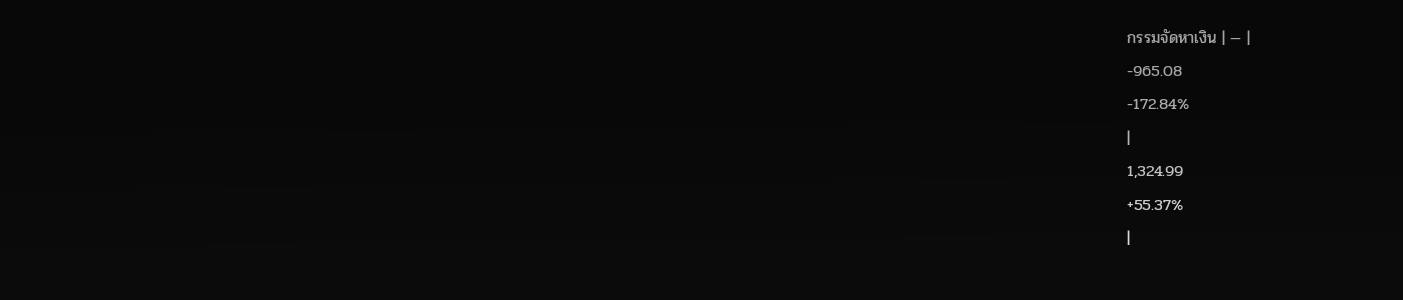กรรมจัดหาเงิน | — |
-965.08
-172.84%
|
1,324.99
+55.37%
|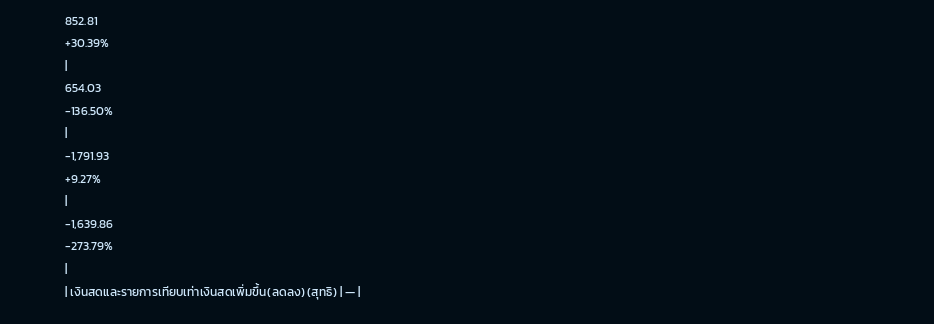852.81
+30.39%
|
654.03
-136.50%
|
-1,791.93
+9.27%
|
-1,639.86
-273.79%
|
| เงินสดและรายการเทียบเท่าเงินสดเพิ่มขึ้น(ลดลง) (สุทธิ) | — |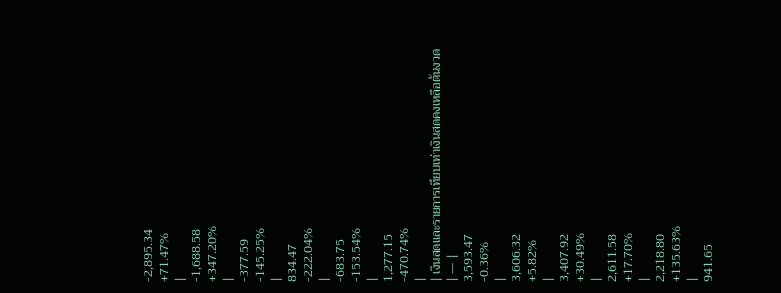-2,895.34
+71.47%
|
-1,688.58
+347.20%
|
-377.59
-145.25%
|
834.47
-222.04%
|
-683.75
-153.54%
|
1,277.15
-470.74%
|
| เงินสดและรายการเทียบเท่าเงินสดคงเหลือต้นงวด | — |
3,593.47
-0.36%
|
3,606.32
+5.82%
|
3,407.92
+30.49%
|
2,611.58
+17.70%
|
2,218.80
+135.63%
|
941.65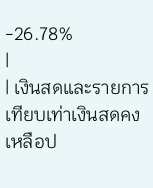-26.78%
|
| เงินสดและรายการเทียบเท่าเงินสดคงเหลือป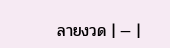ลายงวด | — |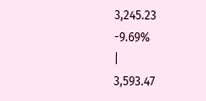3,245.23
-9.69%
|
3,593.47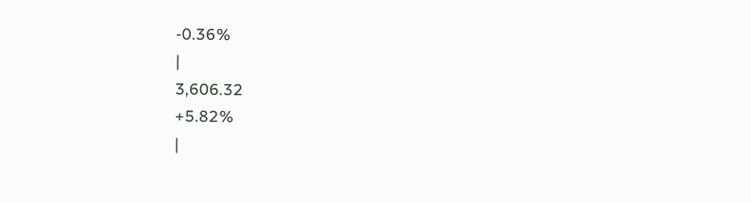-0.36%
|
3,606.32
+5.82%
|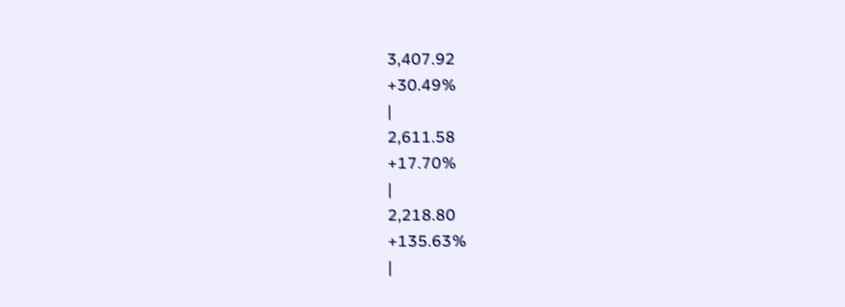3,407.92
+30.49%
|
2,611.58
+17.70%
|
2,218.80
+135.63%
|